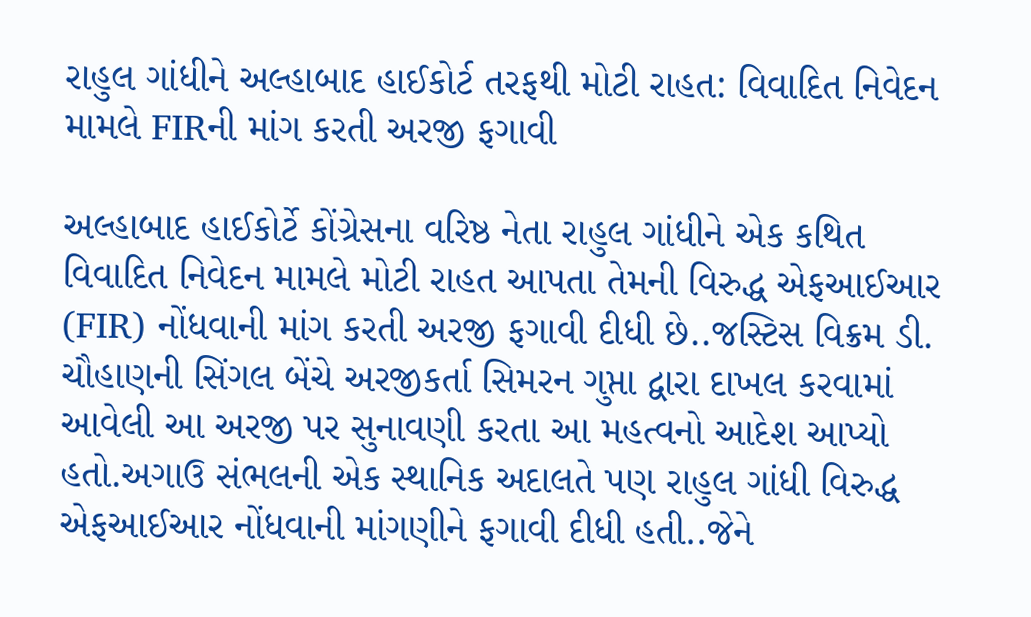રાહુલ ગાંધીને અલ્હાબાદ હાઈકોર્ટ તરફથી મોટી રાહત: વિવાદિત નિવેદન મામલે FIRની માંગ કરતી અરજી ફગાવી

અલ્હાબાદ હાઈકોર્ટે કોંગ્રેસના વરિષ્ઠ નેતા રાહુલ ગાંધીને એક કથિત વિવાદિત નિવેદન મામલે મોટી રાહત આપતા તેમની વિરુદ્ધ એફઆઈઆર (FIR) નોંધવાની માંગ કરતી અરજી ફગાવી દીધી છે..જસ્ટિસ વિક્રમ ડી. ચૌહાણની સિંગલ બેંચે અરજીકર્તા સિમરન ગુપ્તા દ્વારા દાખલ કરવામાં આવેલી આ અરજી પર સુનાવણી કરતા આ મહત્વનો આદેશ આપ્યો હતો.અગાઉ સંભલની એક સ્થાનિક અદાલતે પણ રાહુલ ગાંધી વિરુદ્ધ એફઆઈઆર નોંધવાની માંગણીને ફગાવી દીધી હતી..જેને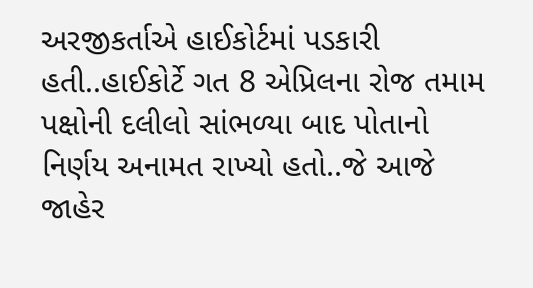અરજીકર્તાએ હાઈકોર્ટમાં પડકારી હતી..હાઈકોર્ટે ગત 8 એપ્રિલના રોજ તમામ પક્ષોની દલીલો સાંભળ્યા બાદ પોતાનો નિર્ણય અનામત રાખ્યો હતો..જે આજે જાહેર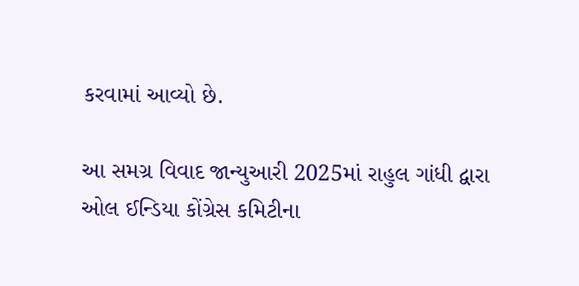કરવામાં આવ્યો છે.

આ સમગ્ર વિવાદ જાન્યુઆરી 2025માં રાહુલ ગાંધી દ્વારા ઓલ ઈન્ડિયા કોંગ્રેસ કમિટીના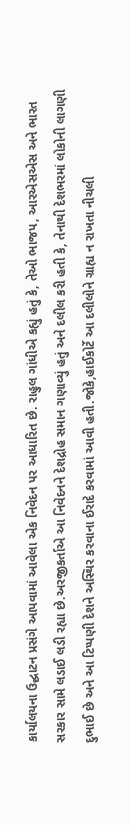કાર્યાલયના ઉદ્ઘાટન પ્રસંગે આપવામાં આવેલા એક નિવેદન પર આધારિત છે. રાહુલ ગાંધીએ કહ્યું હતું કે, તેઓ ભાજપ, આરએસએસ અને ભારત સરકાર સામે લડાઈ લડી રહ્યા છે.અરજીકર્તાએ આ નિવેદનને દેશદ્રોહ સમાન ગણાવ્યું હતું અને દલીલ કરી હતી કે, તેનાથી દેશભરમાં લોકોની લાગણી દુભાઈ છે અને આ ટિપ્પણી દેશને અસ્થિર કરવાના ઈરાદે કરવામાં આવી હતી.જોકે,હાઈકોર્ટે આ દલીલોને ગ્રાહ્ય ન રાખતા નીચલી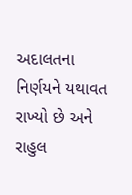અદાલતના નિર્ણયને યથાવત રાખ્યો છે અને રાહુલ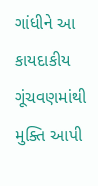ગાંધીને આ કાયદાકીય ગૂંચવણમાંથી મુક્તિ આપી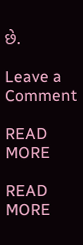છે.

Leave a Comment

READ MORE

READ MORE